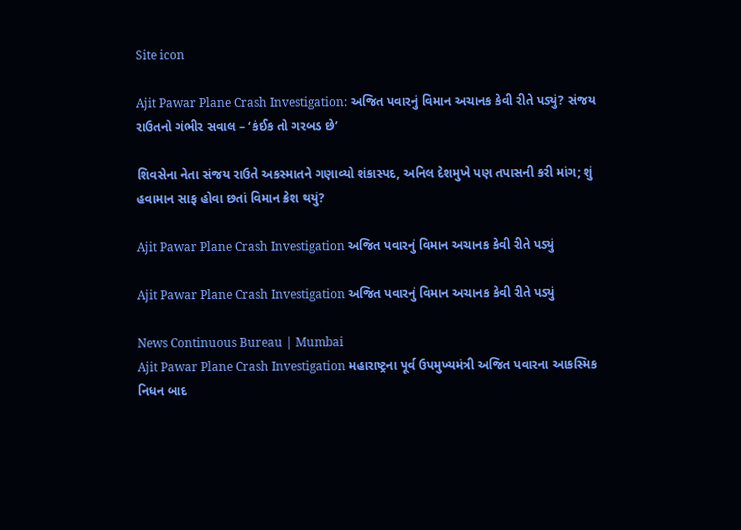Site icon

Ajit Pawar Plane Crash Investigation: અજિત પવારનું વિમાન અચાનક કેવી રીતે પડ્યું? સંજય રાઉતનો ગંભીર સવાલ – ‘કંઈક તો ગરબડ છે’

શિવસેના નેતા સંજય રાઉતે અકસ્માતને ગણાવ્યો શંકાસ્પદ, અનિલ દેશમુખે પણ તપાસની કરી માંગ; શું હવામાન સાફ હોવા છતાં વિમાન ક્રેશ થયું?

Ajit Pawar Plane Crash Investigation અજિત પવારનું વિમાન અચાનક કેવી રીતે પડ્યું

Ajit Pawar Plane Crash Investigation અજિત પવારનું વિમાન અચાનક કેવી રીતે પડ્યું

News Continuous Bureau | Mumbai
Ajit Pawar Plane Crash Investigation મહારાષ્ટ્રના પૂર્વ ઉપમુખ્યમંત્રી અજિત પવારના આકસ્મિક નિધન બાદ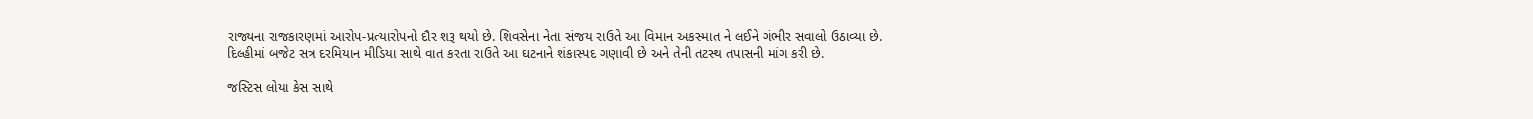રાજ્યના રાજકારણમાં આરોપ-પ્રત્યારોપનો દૌર શરૂ થયો છે. શિવસેના નેતા સંજય રાઉતે આ વિમાન અકસ્માત ને લઈને ગંભીર સવાલો ઉઠાવ્યા છે. દિલ્હીમાં બજેટ સત્ર દરમિયાન મીડિયા સાથે વાત કરતા રાઉતે આ ઘટનાને શંકાસ્પદ ગણાવી છે અને તેની તટસ્થ તપાસની માંગ કરી છે.

જસ્ટિસ લોયા કેસ સાથે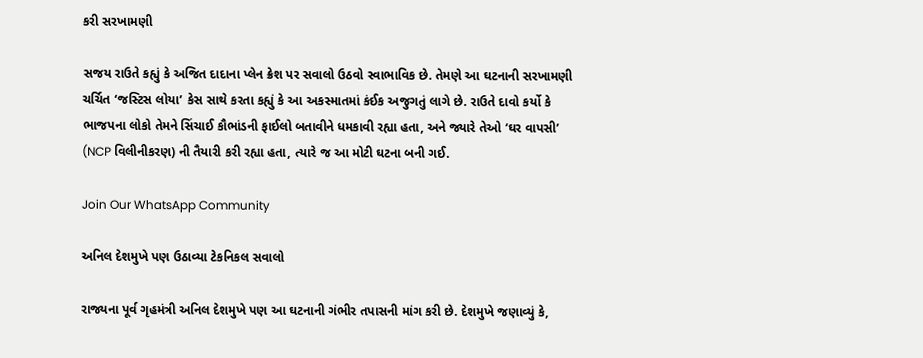કરી સરખામણી

સજય રાઉતે કહ્યું કે અજિત દાદાના પ્લેન ક્રેશ પર સવાલો ઉઠવો સ્વાભાવિક છે. તેમણે આ ઘટનાની સરખામણી ચર્ચિત ‘જસ્ટિસ લોયા’ કેસ સાથે કરતા કહ્યું કે આ અકસ્માતમાં કંઈક અજુગતું લાગે છે. રાઉતે દાવો કર્યો કે ભાજપના લોકો તેમને સિંચાઈ કૌભાંડની ફાઈલો બતાવીને ધમકાવી રહ્યા હતા, અને જ્યારે તેઓ ‘ઘર વાપસી’ (NCP વિલીનીકરણ) ની તૈયારી કરી રહ્યા હતા, ત્યારે જ આ મોટી ઘટના બની ગઈ.

Join Our WhatsApp Community

અનિલ દેશમુખે પણ ઉઠાવ્યા ટેકનિકલ સવાલો

રાજ્યના પૂર્વ ગૃહમંત્રી અનિલ દેશમુખે પણ આ ઘટનાની ગંભીર તપાસની માંગ કરી છે. દેશમુખે જણાવ્યું કે,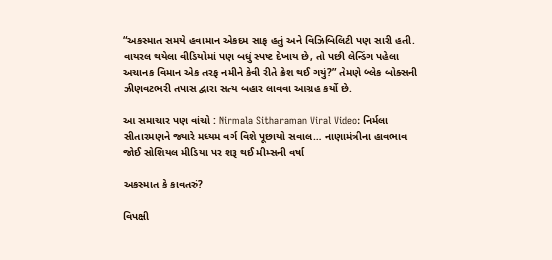“અકસ્માત સમયે હવામાન એકદમ સાફ હતું અને વિઝિબિલિટી પણ સારી હતી. વાયરલ થયેલા વીડિયોમાં પણ બધું સ્પષ્ટ દેખાય છે, તો પછી લેન્ડિંગ પહેલા અચાનક વિમાન એક તરફ નમીને કેવી રીતે ક્રેશ થઈ ગયું?” તેમણે બ્લેક બોક્સની ઝીણવટભરી તપાસ દ્વારા સત્ય બહાર લાવવા આગ્રહ કર્યો છે.

આ સમાચાર પણ વાંચો : Nirmala Sitharaman Viral Video: નિર્મલા સીતારમણને જ્યારે મધ્યમ વર્ગ વિશે પૂછાયો સવાલ… નાણામંત્રીના હાવભાવ જોઈ સોશિયલ મીડિયા પર શરૂ થઈ મીમ્સની વર્ષા

અકસ્માત કે કાવતરું?

વિપક્ષી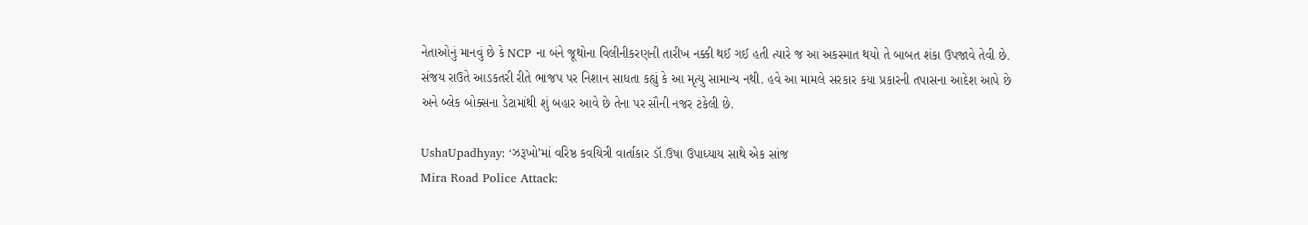નેતાઓનું માનવું છે કે NCP ના બંને જૂથોના વિલીનીકરણની તારીખ નક્કી થઈ ગઈ હતી ત્યારે જ આ અકસ્માત થયો તે બાબત શંકા ઉપજાવે તેવી છે. સંજય રાઉતે આડકતરી રીતે ભાજપ પર નિશાન સાધતા કહ્યું કે આ મૃત્યુ સામાન્ય નથી. હવે આ મામલે સરકાર કયા પ્રકારની તપાસના આદેશ આપે છે અને બ્લેક બોક્સના ડેટામાંથી શું બહાર આવે છે તેના પર સૌની નજર ટકેલી છે.

UshaUpadhyay: ‘ઝરૂખો’માં વરિષ્ઠ કવયિત્રી વાર્તાકાર ડૉ.ઉષા ઉપાધ્યાય સાથે એક સાંજ
Mira Road Police Attack: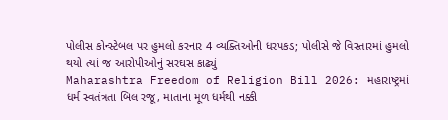પોલીસ કોન્સ્ટેબલ પર હુમલો કરનાર 4 વ્યક્તિઓની ધરપકડ; પોલીસે જે વિસ્તારમાં હુમલો થયો ત્યાં જ આરોપીઓનું સરઘસ કાઢ્યું
Maharashtra Freedom of Religion Bill 2026: મહારાષ્ટ્રમાં ધર્મ સ્વતંત્રતા બિલ રજૂ, માતાના મૂળ ધર્મથી નક્કી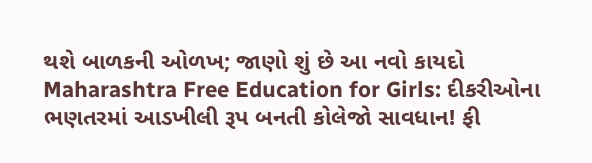થશે બાળકની ઓળખ; જાણો શું છે આ નવો કાયદો
Maharashtra Free Education for Girls: દીકરીઓના ભણતરમાં આડખીલી રૂપ બનતી કોલેજો સાવધાન! ફી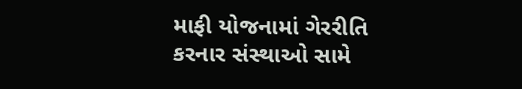માફી યોજનામાં ગેરરીતિ કરનાર સંસ્થાઓ સામે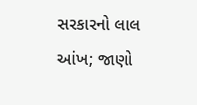સરકારનો લાલ આંખ; જાણો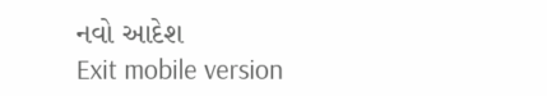નવો આદેશ
Exit mobile version